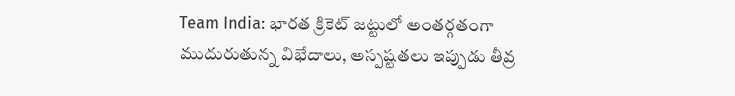Team India: భారత క్రికెట్ జట్టులో అంతర్గతంగా ముదురుతున్న విభేదాలు, అస్పష్టతలు ఇప్పుడు తీవ్ర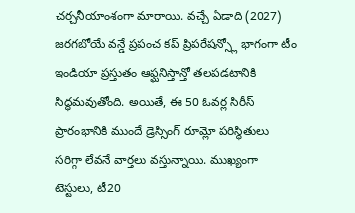చర్చనీయాంశంగా మారాయి. వచ్చే ఏడాది (2027) జరగబోయే వన్డే ప్రపంచ కప్ ప్రిపరేషన్స్లో భాగంగా టీం ఇండియా ప్రస్తుతం ఆఫ్ఘనిస్తాన్తో తలపడటానికి సిద్ధమవుతోంది. అయితే, ఈ 50 ఓవర్ల సిరీస్ ప్రారంభానికి ముందే డ్రెస్సింగ్ రూమ్లో పరిస్థితులు సరిగ్గా లేవనే వార్తలు వస్తున్నాయి. ముఖ్యంగా టెస్టులు, టీ20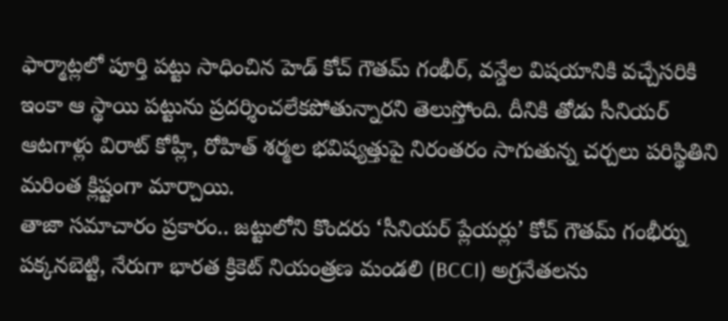ఫార్మాట్లలో పూర్తి పట్టు సాధించిన హెడ్ కోచ్ గౌతమ్ గంభీర్, వన్డేల విషయానికి వచ్చేసరికి ఇంకా ఆ స్థాయి పట్టును ప్రదర్శించలేకపోతున్నారని తెలుస్తోంది. దీనికి తోడు సీనియర్ ఆటగాళ్లు విరాట్ కోహ్లీ, రోహిత్ శర్మల భవిష్యత్తుపై నిరంతరం సాగుతున్న చర్చలు పరిస్థితిని మరింత క్లిష్టంగా మార్చాయి.
తాజా సమాచారం ప్రకారం.. జట్టులోని కొందరు ‘సీనియర్ ప్లేయర్లు’ కోచ్ గౌతమ్ గంభీర్ను పక్కనబెట్టి, నేరుగా భారత క్రికెట్ నియంత్రణ మండలి (BCCI) అగ్రనేతలను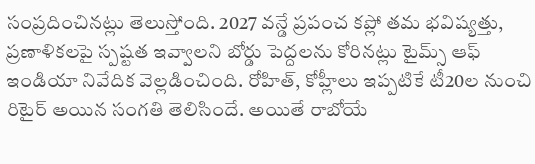సంప్రదించినట్లు తెలుస్తోంది. 2027 వన్డే ప్రపంచ కప్లో తమ భవిష్యత్తు, ప్రణాళికలపై స్పష్టత ఇవ్వాలని బోర్డు పెద్దలను కోరినట్లు టైమ్స్ ఆఫ్ ఇండియా నివేదిక వెల్లడించింది. రోహిత్, కోహ్లీలు ఇప్పటికే టీ20ల నుంచి రిటైర్ అయిన సంగతి తెలిసిందే. అయితే రాబోయే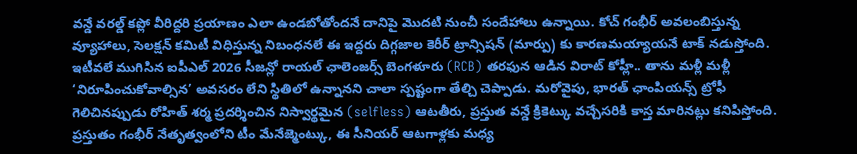వన్డే వరల్డ్ కప్లో వీరిద్దరి ప్రయాణం ఎలా ఉండబోతోందనే దానిపై మొదటి నుంచీ సందేహాలు ఉన్నాయి. కోచ్ గంభీర్ అవలంబిస్తున్న వ్యూహాలు, సెలక్షన్ కమిటీ విధిస్తున్న నిబంధనలే ఈ ఇద్దరు దిగ్గజాల కెరీర్ ట్రాన్సిషన్ (మార్పు) కు కారణమయ్యాయనే టాక్ నడుస్తోంది.
ఇటీవలే ముగిసిన ఐపీఎల్ 2026 సీజన్లో రాయల్ ఛాలెంజర్స్ బెంగళూరు (RCB) తరఫున ఆడిన విరాట్ కోహ్లీ.. తాను మళ్లీ మళ్లీ ‘నిరూపించుకోవాల్సిన’ అవసరం లేని స్థితిలో ఉన్నానని చాలా స్పష్టంగా తేల్చి చెప్పాడు. మరోవైపు, భారత్ ఛాంపియన్స్ ట్రోఫీ గెలిచినప్పుడు రోహిత్ శర్మ ప్రదర్శించిన నిస్వార్థమైన (selfless) ఆటతీరు, ప్రస్తుత వన్డే క్రికెట్కు వచ్చేసరికి కాస్త మారినట్లు కనిపిస్తోంది. ప్రస్తుతం గంభీర్ నేతృత్వంలోని టీం మేనేజ్మెంట్కు, ఈ సీనియర్ ఆటగాళ్లకు మధ్య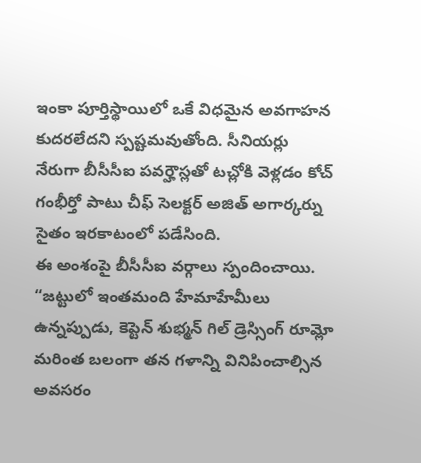ఇంకా పూర్తిస్థాయిలో ఒకే విధమైన అవగాహన కుదరలేదని స్పష్టమవుతోంది. సీనియర్లు నేరుగా బీసీసీఐ పవర్హౌస్లతో టచ్లోకి వెళ్లడం కోచ్ గంభీర్తో పాటు చీఫ్ సెలక్టర్ అజిత్ అగార్కర్ను సైతం ఇరకాటంలో పడేసింది.
ఈ అంశంపై బీసీసీఐ వర్గాలు స్పందించాయి. “జట్టులో ఇంతమంది హేమాహేమీలు ఉన్నప్పుడు, కెప్టెన్ శుభ్మన్ గిల్ డ్రెస్సింగ్ రూమ్లో మరింత బలంగా తన గళాన్ని వినిపించాల్సిన అవసరం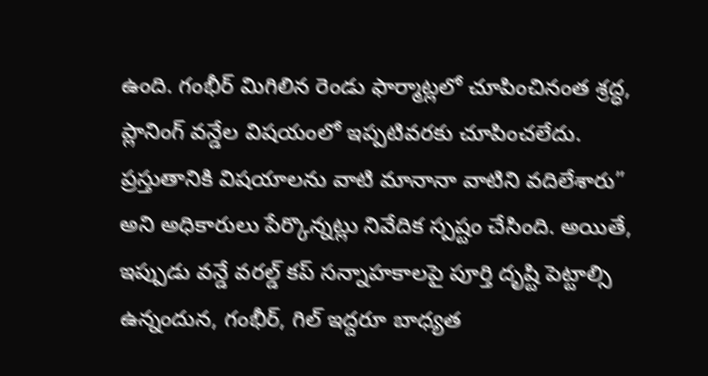ఉంది. గంభీర్ మిగిలిన రెండు ఫార్మాట్లలో చూపించినంత శ్రద్ధ, ప్లానింగ్ వన్డేల విషయంలో ఇప్పటివరకు చూపించలేదు. ప్రస్తుతానికి విషయాలను వాటి మానానా వాటిని వదిలేశారు” అని అధికారులు పేర్కొన్నట్లు నివేదిక స్పష్టం చేసింది. అయితే, ఇప్పుడు వన్డే వరల్డ్ కప్ సన్నాహకాలపై పూర్తి దృష్టి పెట్టాల్సి ఉన్నందున, గంభీర్, గిల్ ఇద్దరూ బాధ్యత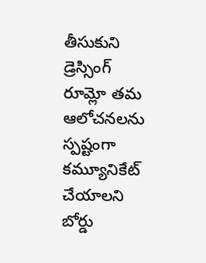తీసుకుని డ్రెస్సింగ్ రూమ్లో తమ ఆలోచనలను స్పష్టంగా కమ్యూనికేట్ చేయాలని బోర్డు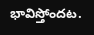భావిస్తోందట.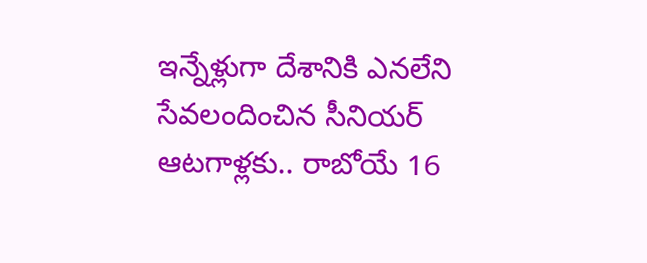ఇన్నేళ్లుగా దేశానికి ఎనలేని సేవలందించిన సీనియర్ ఆటగాళ్లకు.. రాబోయే 16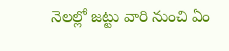నెలల్లో జట్టు వారి నుంచి ఏం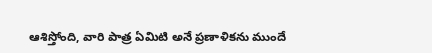ఆశిస్తోంది, వారి పాత్ర ఏమిటి అనే ప్రణాళికను ముందే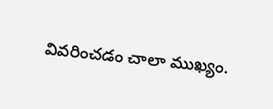వివరించడం చాలా ముఖ్యం.